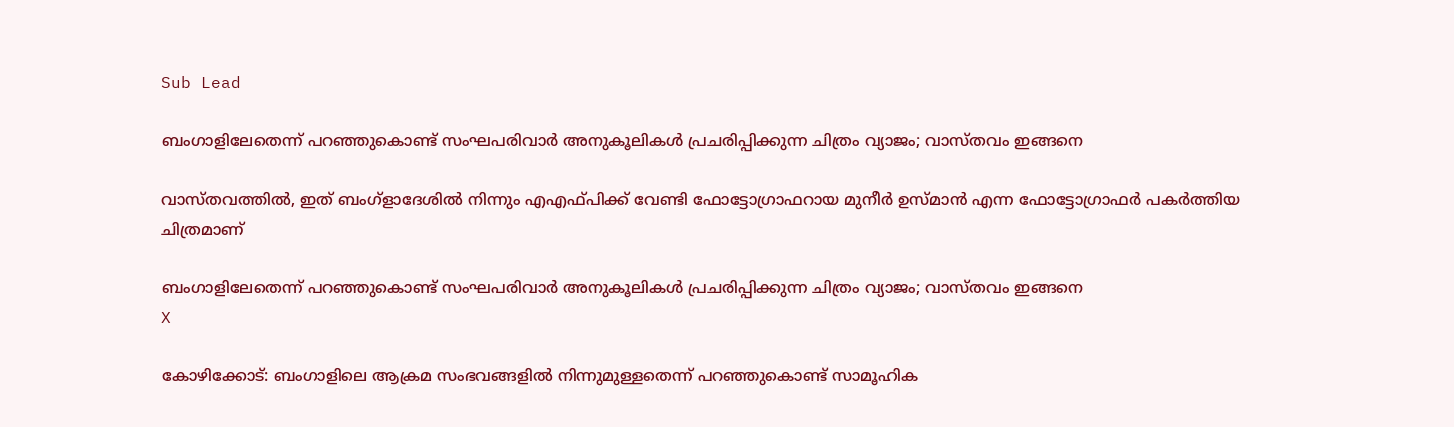Sub Lead

ബംഗാളിലേതെന്ന് പറഞ്ഞുകൊണ്ട് സംഘപരിവാർ അനുകൂലികൾ പ്രചരിപ്പിക്കുന്ന ചിത്രം വ്യാജം; വാസ്തവം ഇങ്ങനെ

വാസ്തവത്തിൽ, ഇത് ബംഗ്ളാദേശിൽ നിന്നും എഎഫ്പിക്ക് വേണ്ടി ഫോട്ടോഗ്രാഫറായ മുനീർ ഉസ്മാൻ എന്ന ഫോട്ടോഗ്രാഫർ പകർത്തിയ ചിത്രമാണ്

ബംഗാളിലേതെന്ന് പറഞ്ഞുകൊണ്ട് സംഘപരിവാർ അനുകൂലികൾ പ്രചരിപ്പിക്കുന്ന ചിത്രം വ്യാജം; വാസ്തവം ഇങ്ങനെ
X

കോഴിക്കോട്: ബംഗാളിലെ ആക്രമ സംഭവങ്ങളിൽ നിന്നുമുള്ളതെന്ന് പറഞ്ഞുകൊണ്ട് സാമൂഹിക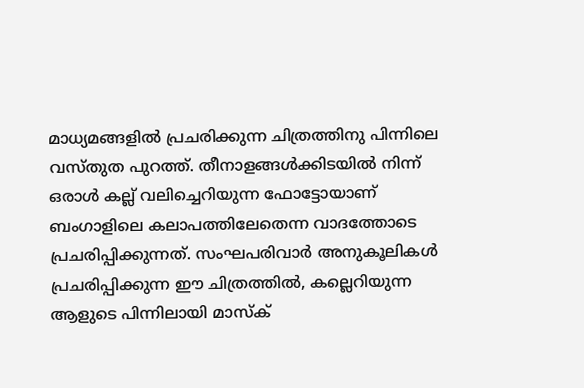മാധ്യമങ്ങളിൽ പ്രചരിക്കുന്ന ചിത്രത്തിനു പിന്നിലെ വസ്തുത പുറത്ത്. തീനാളങ്ങൾക്കിടയിൽ നിന്ന് ഒരാൾ കല്ല് വലിച്ചെറിയുന്ന ഫോട്ടോയാണ് ബംഗാളിലെ കലാപത്തിലേതെന്ന വാദത്തോടെ പ്രചരിപ്പിക്കുന്നത്. സംഘപരിവാർ അനുകൂലികൾ പ്രചരിപ്പിക്കുന്ന ഈ ചിത്രത്തിൽ, കല്ലെറിയുന്ന ആളുടെ പിന്നിലായി മാസ്ക്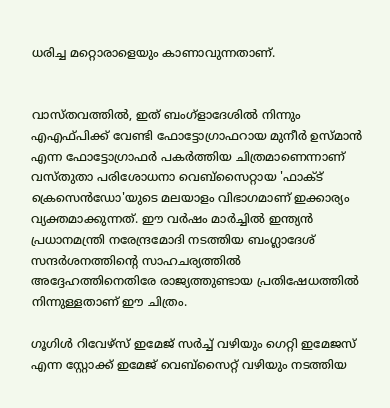ധരിച്ച മറ്റൊരാളെയും കാണാവുന്നതാണ്.


വാസ്തവത്തിൽ, ഇത് ബംഗ്ളാദേശിൽ നിന്നും എഎഫ്പിക്ക് വേണ്ടി ഫോട്ടോഗ്രാഫറായ മുനീർ ഉസ്മാൻ എന്ന ഫോട്ടോഗ്രാഫർ പകർത്തിയ ചിത്രമാണെന്നാണ് വസ്തുതാ പരിശോധനാ വെബ്‌സൈറ്റായ 'ഫാക്‌ട് ക്രെസെൻഡോ'യുടെ മലയാളം വിഭാഗമാണ് ഇക്കാര്യം വ്യക്തമാക്കുന്നത്. ഈ വർഷം മാർച്ചിൽ ഇന്ത്യൻ പ്രധാനമന്ത്രി നരേന്ദ്രമോദി നടത്തിയ ബംഗ്ലാദേശ് സന്ദർശനത്തിന്റെ സാഹചര്യത്തിൽ അദ്ദേഹത്തിനെതിരേ രാജ്യത്തുണ്ടായ പ്രതിഷേധത്തിൽ നിന്നുള്ളതാണ് ഈ ചിത്രം.

ഗൂഗിൾ റിവേഴ്‌സ് ഇമേജ് സർച്ച് വഴിയും ഗെറ്റി ഇമേജസ് എന്ന സ്റ്റോക്ക്‌ ഇമേജ് വെബ്സൈറ്റ് വഴിയും നടത്തിയ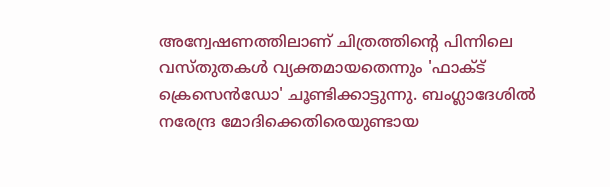അന്വേഷണത്തിലാണ് ചിത്രത്തിന്റെ പിന്നിലെ വസ്തുതകൾ വ്യക്തമായതെന്നും 'ഫാക്‌ട് ക്രെസെൻഡോ' ചൂണ്ടിക്കാട്ടുന്നു. ബംഗ്ലാദേശിൽ നരേന്ദ്ര മോദിക്കെതിരെയുണ്ടായ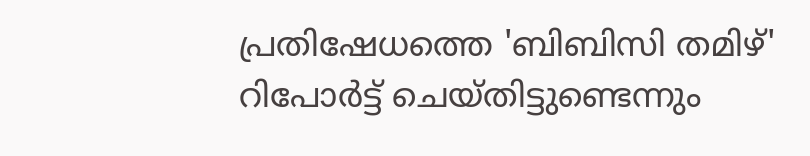പ്രതിഷേധത്തെ 'ബിബിസി തമിഴ്' റിപോർട്ട് ചെയ്തിട്ടുണ്ടെന്നും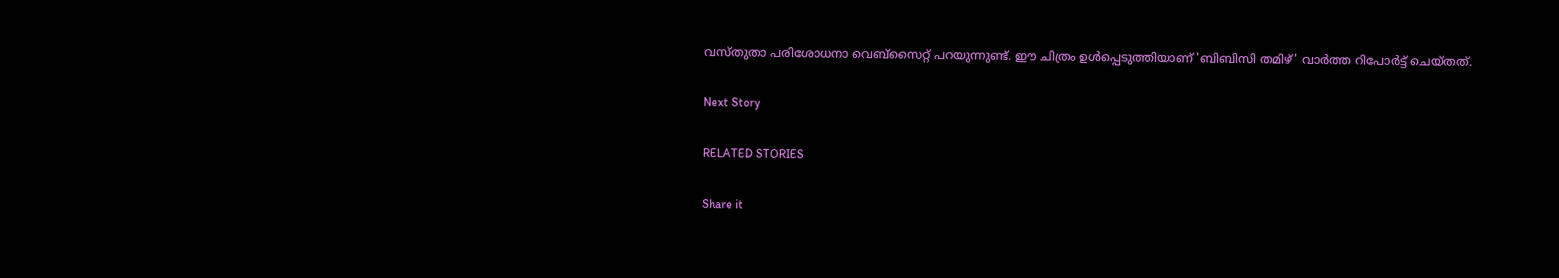വസ്തുതാ പരിശോധനാ വെബ്‌സൈറ്റ് പറയുന്നുണ്ട്. ഈ ചിത്രം ഉൾപ്പെടുത്തിയാണ് 'ബിബിസി തമിഴ്' വാർത്ത റിപോർട്ട് ചെയ്തത്.

Next Story

RELATED STORIES

Share it